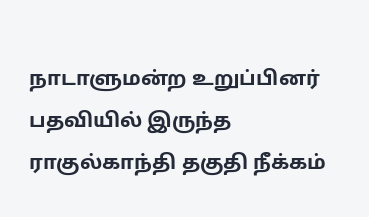நாடாளுமன்ற உறுப்பினர் பதவியில் இருந்த ராகுல்காந்தி தகுதி நீக்கம்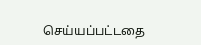செய்யப்பட்டதை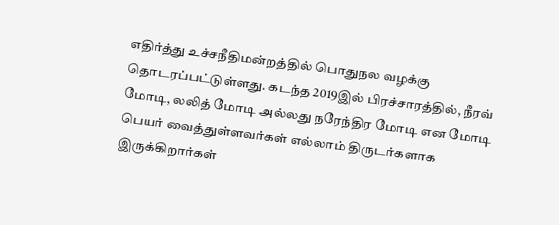எதிர்த்து உச்சநீதிமன்றத்தில் பொதுநல வழக்கு தொடரப்பட்டுள்ளது. கடந்த 2019இல் பிரச்சாரத்தில், நீரவ் மோடி, லலித் மோடி அல்லது நரேந்திர மோடி என மோடி பெயர் வைத்துள்ளவர்கள் எல்லாம் திருடர்களாக இருக்கிறார்கள்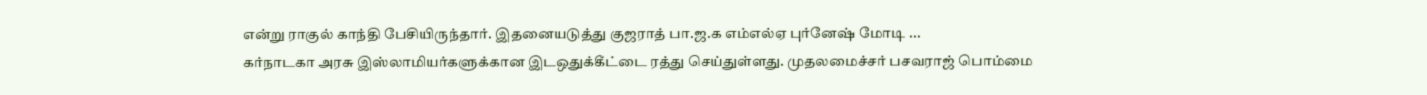என்று ராகுல் காந்தி பேசியிருந்தார். இதனையடுத்து குஜராத் பா.ஜ.க எம்எல்ஏ புர்னேஷ் மோடி ...
கர்நாடகா அரசு இஸ்லாமியர்களுக்கான இடஒதுக்கீட்டை ரத்து செய்துள்ளது. முதலமைச்சர் பசவராஜ் பொம்மை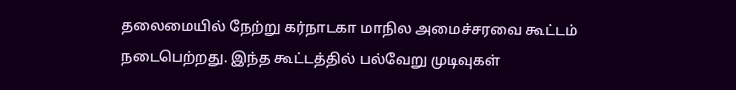தலைமையில் நேற்று கர்நாடகா மாநில அமைச்சரவை கூட்டம் நடைபெற்றது. இந்த கூட்டத்தில் பல்வேறு முடிவுகள்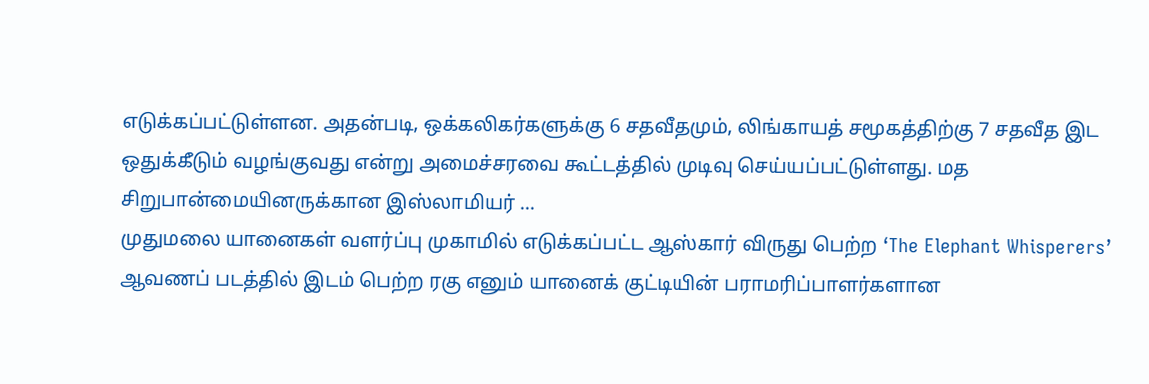எடுக்கப்பட்டுள்ளன. அதன்படி, ஒக்கலிகர்களுக்கு 6 சதவீதமும், லிங்காயத் சமூகத்திற்கு 7 சதவீத இட ஒதுக்கீடும் வழங்குவது என்று அமைச்சரவை கூட்டத்தில் முடிவு செய்யப்பட்டுள்ளது. மத சிறுபான்மையினருக்கான இஸ்லாமியர் ...
முதுமலை யானைகள் வளர்ப்பு முகாமில் எடுக்கப்பட்ட ஆஸ்கார் விருது பெற்ற ‘The Elephant Whisperers’ ஆவணப் படத்தில் இடம் பெற்ற ரகு எனும் யானைக் குட்டியின் பராமரிப்பாளர்களான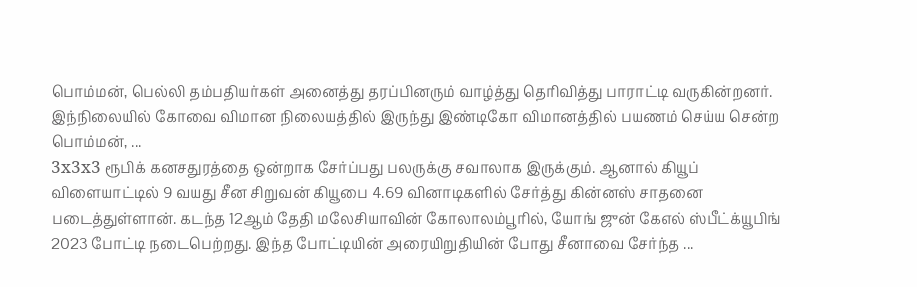பொம்மன், பெல்லி தம்பதியர்கள் அனைத்து தரப்பினரும் வாழ்த்து தெரிவித்து பாராட்டி வருகின்றனர். இந்நிலையில் கோவை விமான நிலையத்தில் இருந்து இண்டிகோ விமானத்தில் பயணம் செய்ய சென்ற பொம்மன், ...
3x3x3 ரூபிக் கனசதுரத்தை ஒன்றாக சேர்ப்பது பலருக்கு சவாலாக இருக்கும். ஆனால் கியூப் விளையாட்டில் 9 வயது சீன சிறுவன் கியூபை 4.69 வினாடிகளில் சேர்த்து கின்னஸ் சாதனை படைத்துள்ளான். கடந்த 12ஆம் தேதி மலேசியாவின் கோலாலம்பூரில், யோங் ஜுன் கேஎல் ஸ்பீட்க்யூபிங் 2023 போட்டி நடைபெற்றது. இந்த போட்டியின் அரையிறுதியின் போது சீனாவை சேர்ந்த ...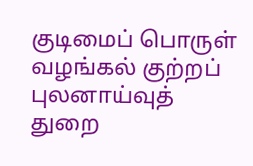குடிமைப் பொருள் வழங்கல் குற்றப் புலனாய்வுத் துறை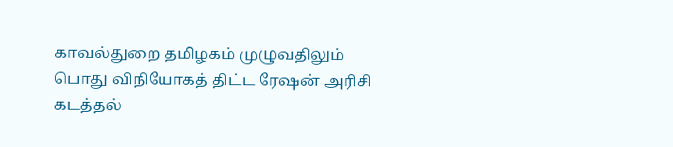காவல்துறை தமிழகம் முழுவதிலும் பொது விநியோகத் திட்ட ரேஷன் அரிசி கடத்தல்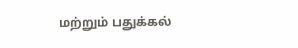மற்றும் பதுக்கல்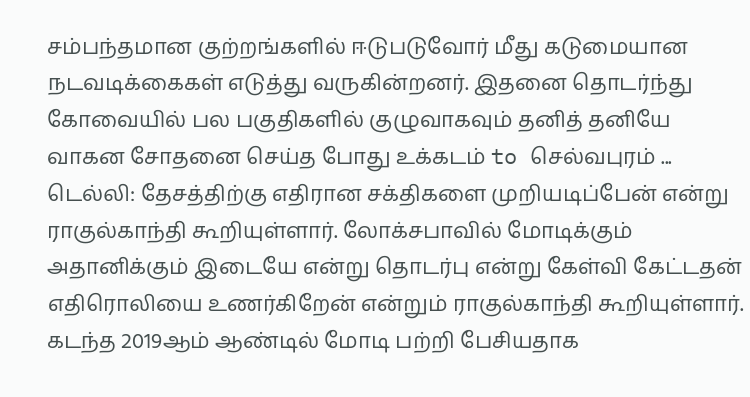சம்பந்தமான குற்றங்களில் ஈடுபடுவோர் மீது கடுமையான நடவடிக்கைகள் எடுத்து வருகின்றனர். இதனை தொடர்ந்து கோவையில் பல பகுதிகளில் குழுவாகவும் தனித் தனியே வாகன சோதனை செய்த போது உக்கடம் to செல்வபுரம் ...
டெல்லி: தேசத்திற்கு எதிரான சக்திகளை முறியடிப்பேன் என்று ராகுல்காந்தி கூறியுள்ளார். லோக்சபாவில் மோடிக்கும் அதானிக்கும் இடையே என்று தொடர்பு என்று கேள்வி கேட்டதன் எதிரொலியை உணர்கிறேன் என்றும் ராகுல்காந்தி கூறியுள்ளார். கடந்த 2019ஆம் ஆண்டில் மோடி பற்றி பேசியதாக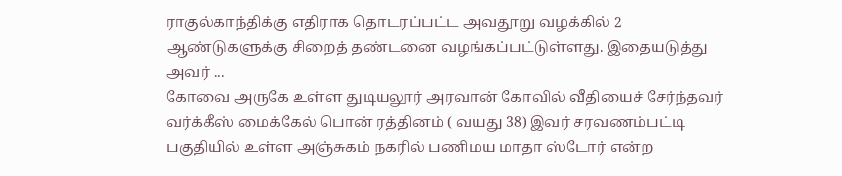ராகுல்காந்திக்கு எதிராக தொடரப்பட்ட அவதூறு வழக்கில் 2 ஆண்டுகளுக்கு சிறைத் தண்டனை வழங்கப்பட்டுள்ளது. இதையடுத்து அவர் ...
கோவை அருகே உள்ள துடியலூர் அரவான் கோவில் வீதியைச் சேர்ந்தவர் வர்க்கீஸ் மைக்கேல் பொன் ரத்தினம் ( வயது 38) இவர் சரவணம்பட்டி பகுதியில் உள்ள அஞ்சுகம் நகரில் பணிமய மாதா ஸ்டோர் என்ற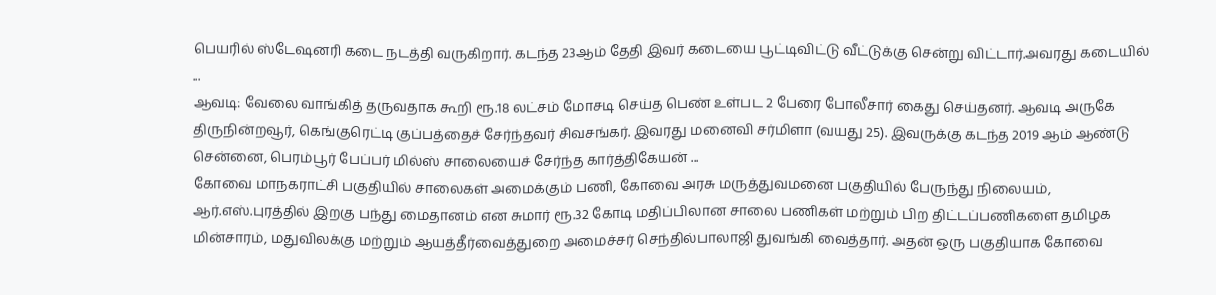பெயரில் ஸ்டேஷனரி கடை நடத்தி வருகிறார். கடந்த 23ஆம் தேதி இவர் கடையை பூட்டிவிட்டு வீட்டுக்கு சென்று விட்டார்.அவரது கடையில் ...
ஆவடி: வேலை வாங்கித் தருவதாக கூறி ரூ.18 லட்சம் மோசடி செய்த பெண் உள்பட 2 பேரை போலீசார் கைது செய்தனர். ஆவடி அருகே திருநின்றவூர், கெங்குரெட்டி குப்பத்தைச் சேர்ந்தவர் சிவசங்கர். இவரது மனைவி சர்மிளா (வயது 25). இவருக்கு கடந்த 2019 ஆம் ஆண்டு சென்னை, பெரம்பூர் பேப்பர் மில்ஸ் சாலையைச் சேர்ந்த கார்த்திகேயன் ...
கோவை மாநகராட்சி பகுதியில் சாலைகள் அமைக்கும் பணி, கோவை அரசு மருத்துவமனை பகுதியில் பேருந்து நிலையம், ஆர்.எஸ்.புரத்தில் இறகு பந்து மைதானம் என சுமார் ரூ.32 கோடி மதிப்பிலான சாலை பணிகள் மற்றும் பிற திட்டப்பணிகளை தமிழக மின்சாரம், மதுவிலக்கு மற்றும் ஆயத்தீர்வைத்துறை அமைச்சர் செந்தில்பாலாஜி துவங்கி வைத்தார். அதன் ஒரு பகுதியாக கோவை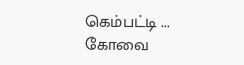கெம்பட்டி ...
கோவை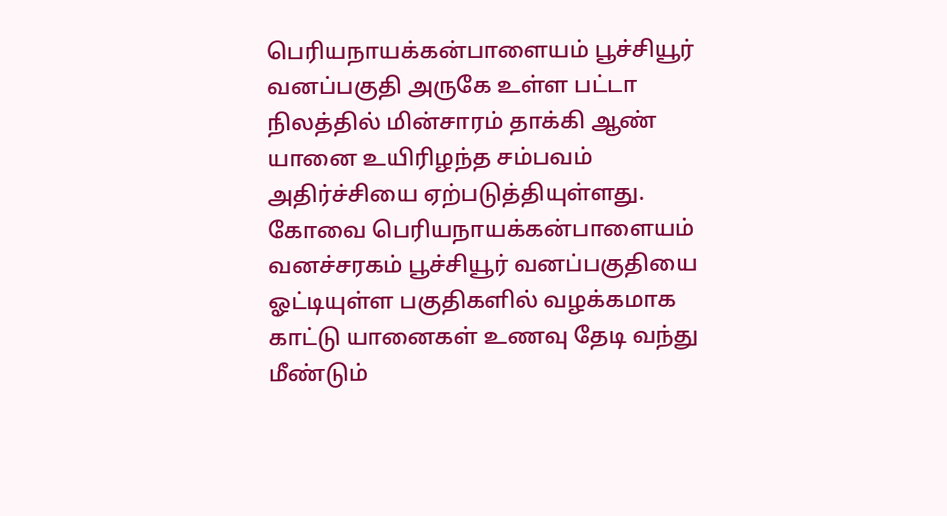பெரியநாயக்கன்பாளையம் பூச்சியூர் வனப்பகுதி அருகே உள்ள பட்டா நிலத்தில் மின்சாரம் தாக்கி ஆண் யானை உயிரிழந்த சம்பவம் அதிர்ச்சியை ஏற்படுத்தியுள்ளது. கோவை பெரியநாயக்கன்பாளையம் வனச்சரகம் பூச்சியூர் வனப்பகுதியை ஓட்டியுள்ள பகுதிகளில் வழக்கமாக காட்டு யானைகள் உணவு தேடி வந்து மீண்டும்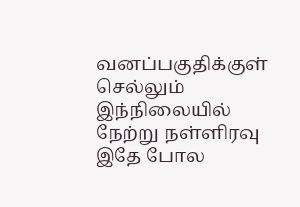வனப்பகுதிக்குள் செல்லும் இந்நிலையில் நேற்று நள்ளிரவு இதே போல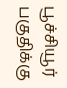பூச்சியூர் பகுதிக்கு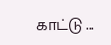காட்டு ...